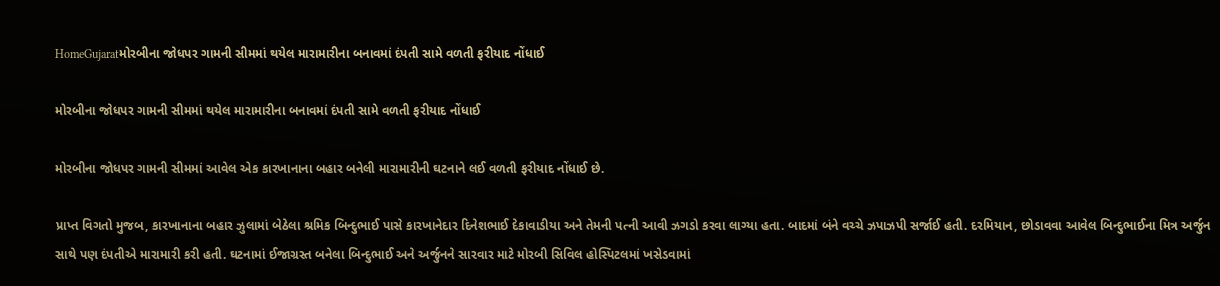HomeGujaratમોરબીના જોધપર ગામની સીમમાં થયેલ મારામારીના બનાવમાં દંપતી સામે વળતી ફરીયાદ નોંધાઈ

મોરબીના જોધપર ગામની સીમમાં થયેલ મારામારીના બનાવમાં દંપતી સામે વળતી ફરીયાદ નોંધાઈ

મોરબીના જોધપર ગામની સીમમાં આવેલ એક કારખાનાના બહાર બનેલી મારામારીની ઘટનાને લઈ વળતી ફરીયાદ નોંધાઈ છે.

પ્રાપ્ત વિગતો મુજબ, કારખાનાના બહાર ઝુલામાં બેઠેલા શ્રમિક બિન્દુભાઈ પાસે કારખાનેદાર દિનેશભાઈ દેકાવાડીયા અને તેમની પત્ની આવી ઝગડો કરવા લાગ્યા હતા. બાદમાં બંને વચ્ચે ઝપાઝપી સર્જાઈ હતી. દરમિયાન, છોડાવવા આવેલ બિન્દુભાઈના મિત્ર અર્જુન સાથે પણ દંપતીએ મારામારી કરી હતી. ઘટનામાં ઈજાગ્રસ્ત બનેલા બિન્દુભાઈ અને અર્જુનને સારવાર માટે મોરબી સિવિલ હોસ્પિટલમાં ખસેડવામાં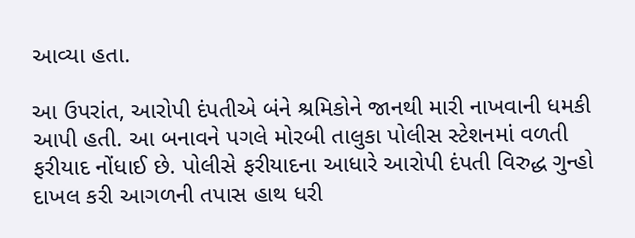આવ્યા હતા.

આ ઉપરાંત, આરોપી દંપતીએ બંને શ્રમિકોને જાનથી મારી નાખવાની ધમકી આપી હતી. આ બનાવને પગલે મોરબી તાલુકા પોલીસ સ્ટેશનમાં વળતી ફરીયાદ નોંધાઈ છે. પોલીસે ફરીયાદના આધારે આરોપી દંપતી વિરુદ્ધ ગુન્હો દાખલ કરી આગળની તપાસ હાથ ધરી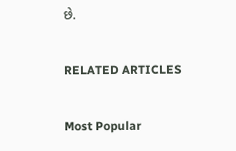છે.

RELATED ARTICLES

Most Popular